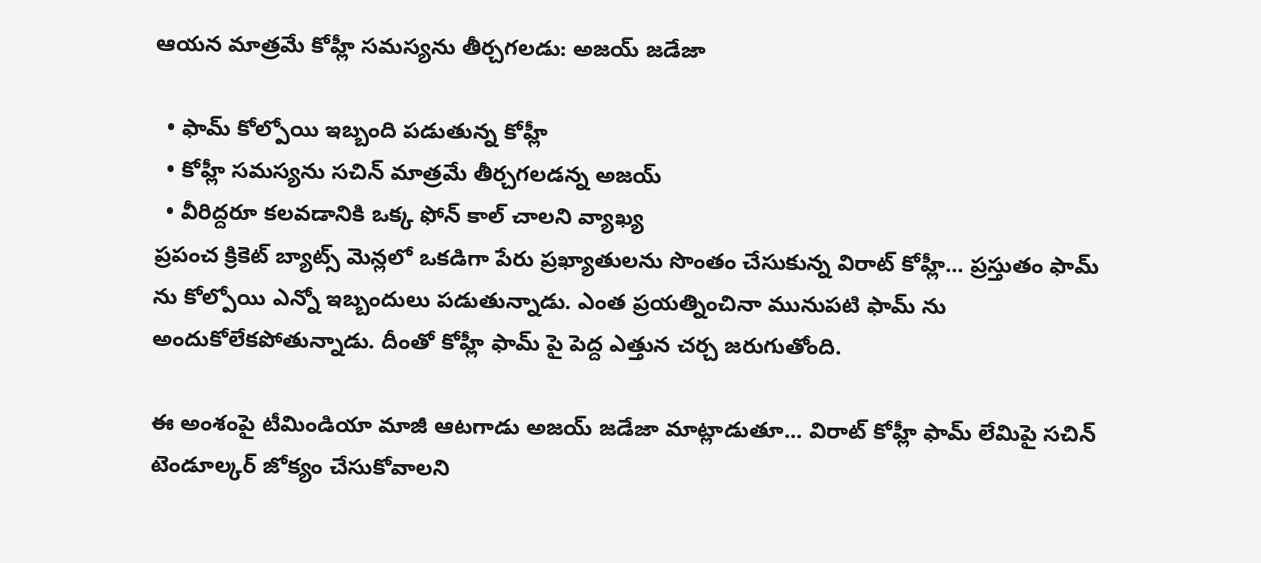ఆయన మాత్రమే కోహ్లీ సమస్యను తీర్చగలడు: అజయ్ జడేజా

  • ఫామ్ కోల్పోయి ఇబ్బంది పడుతున్న కోహ్లీ
  • కోహ్లీ సమస్యను సచిన్ మాత్రమే తీర్చగలడన్న అజయ్
  • వీరిద్దరూ కలవడానికి ఒక్క ఫోన్ కాల్ చాలని వ్యాఖ్య
ప్రపంచ క్రికెట్ బ్యాట్స్ మెన్లలో ఒకడిగా పేరు ప్రఖ్యాతులను సొంతం చేసుకున్న విరాట్ కోహ్లీ... ప్రస్తుతం ఫామ్ ను కోల్పోయి ఎన్నో ఇబ్బందులు పడుతున్నాడు. ఎంత ప్రయత్నించినా మునుపటి ఫామ్ ను అందుకోలేకపోతున్నాడు. దీంతో కోహ్లీ ఫామ్ పై పెద్ద ఎత్తున చర్చ జరుగుతోంది.

ఈ అంశంపై టీమిండియా మాజీ ఆటగాడు అజయ్ జడేజా మాట్లాడుతూ... విరాట్ కోహ్లీ ఫామ్ లేమిపై సచిన్ టెండూల్కర్ జోక్యం చేసుకోవాలని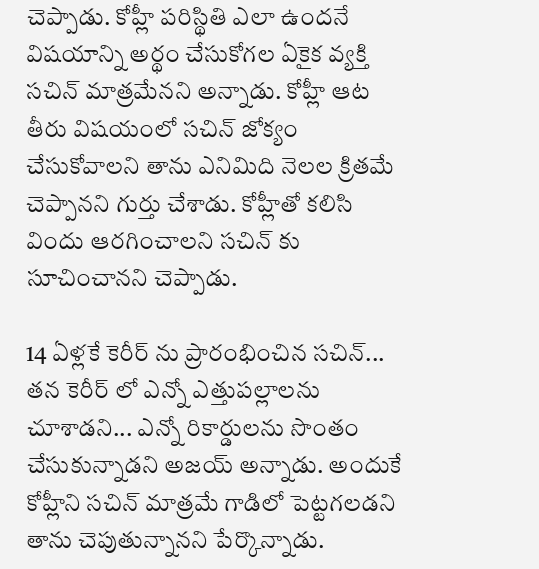చెప్పాడు. కోహ్లీ పరిస్థితి ఎలా ఉందనే విషయాన్ని అర్థం చేసుకోగల ఏకైక వ్యక్తి సచిన్ మాత్రమేనని అన్నాడు. కోహ్లీ ఆట తీరు విషయంలో సచిన్ జోక్యం చేసుకోవాలని తాను ఎనిమిది నెలల క్రితమే చెప్పానని గుర్తు చేశాడు. కోహ్లీతో కలిసి విందు ఆరగించాలని సచిన్ కు సూచించానని చెప్పాడు.

14 ఏళ్లకే కెరీర్ ను ప్రారంభించిన సచిన్... తన కెరీర్ లో ఎన్నో ఎత్తుపల్లాలను చూశాడని... ఎన్నో రికార్డులను సొంతం చేసుకున్నాడని అజయ్ అన్నాడు. అందుకే కోహ్లీని సచిన్ మాత్రమే గాడిలో పెట్టగలడని తాను చెపుతున్నానని పేర్కొన్నాడు.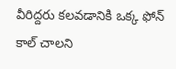వీరిద్దరు కలవడానికి ఒక్క ఫోన్ కాల్ చాలని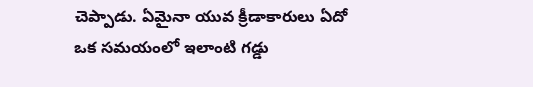చెప్పాడు. ఏమైనా యువ క్రీడాకారులు ఏదో ఒక సమయంలో ఇలాంటి గడ్డు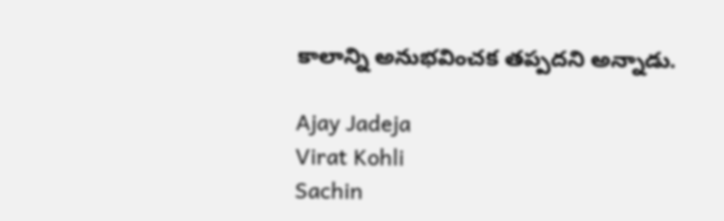కాలాన్ని అనుభవించక తప్పదని అన్నాడు.

Ajay Jadeja
Virat Kohli
Sachin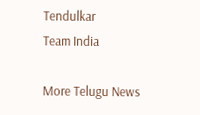Tendulkar
Team India

More Telugu News